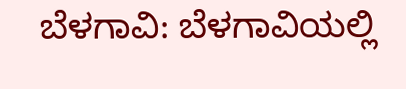ಬೆಳಗಾವಿ: ಬೆಳಗಾವಿಯಲ್ಲಿ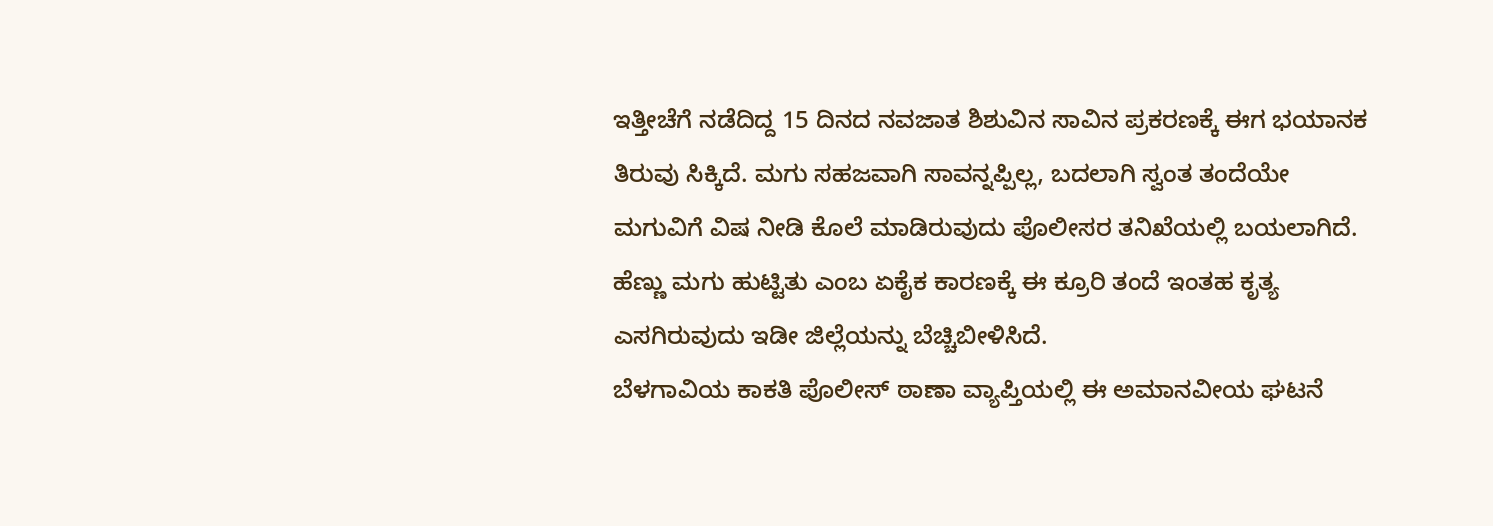ಇತ್ತೀಚೆಗೆ ನಡೆದಿದ್ದ 15 ದಿನದ ನವಜಾತ ಶಿಶುವಿನ ಸಾವಿನ ಪ್ರಕರಣಕ್ಕೆ ಈಗ ಭಯಾನಕ ತಿರುವು ಸಿಕ್ಕಿದೆ. ಮಗು ಸಹಜವಾಗಿ ಸಾವನ್ನಪ್ಪಿಲ್ಲ, ಬದಲಾಗಿ ಸ್ವಂತ ತಂದೆಯೇ ಮಗುವಿಗೆ ವಿಷ ನೀಡಿ ಕೊಲೆ ಮಾಡಿರುವುದು ಪೊಲೀಸರ ತನಿಖೆಯಲ್ಲಿ ಬಯಲಾಗಿದೆ. ಹೆಣ್ಣು ಮಗು ಹುಟ್ಟಿತು ಎಂಬ ಏಕೈಕ ಕಾರಣಕ್ಕೆ ಈ ಕ್ರೂರಿ ತಂದೆ ಇಂತಹ ಕೃತ್ಯ ಎಸಗಿರುವುದು ಇಡೀ ಜಿಲ್ಲೆಯನ್ನು ಬೆಚ್ಚಿಬೀಳಿಸಿದೆ.
ಬೆಳಗಾವಿಯ ಕಾಕತಿ ಪೊಲೀಸ್ ಠಾಣಾ ವ್ಯಾಪ್ತಿಯಲ್ಲಿ ಈ ಅಮಾನವೀಯ ಘಟನೆ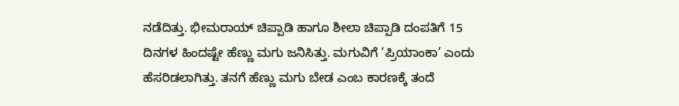ನಡೆದಿತ್ತು. ಭೀಮರಾಯ್ ಚಿಪ್ಪಾಡಿ ಹಾಗೂ ಶೀಲಾ ಚಿಪ್ಪಾಡಿ ದಂಪತಿಗೆ 15 ದಿನಗಳ ಹಿಂದಷ್ಟೇ ಹೆಣ್ಣು ಮಗು ಜನಿಸಿತ್ತು. ಮಗುವಿಗೆ ‘ಪ್ರಿಯಾಂಕಾ’ ಎಂದು ಹೆಸರಿಡಲಾಗಿತ್ತು. ತನಗೆ ಹೆಣ್ಣು ಮಗು ಬೇಡ ಎಂಬ ಕಾರಣಕ್ಕೆ ತಂದೆ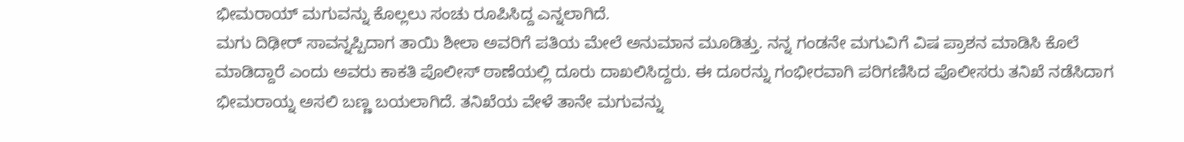ಭೀಮರಾಯ್ ಮಗುವನ್ನು ಕೊಲ್ಲಲು ಸಂಚು ರೂಪಿಸಿದ್ದ ಎನ್ನಲಾಗಿದೆ.
ಮಗು ದಿಢೀರ್ ಸಾವನ್ನಪ್ಪಿದಾಗ ತಾಯಿ ಶೀಲಾ ಅವರಿಗೆ ಪತಿಯ ಮೇಲೆ ಅನುಮಾನ ಮೂಡಿತ್ತು. ನನ್ನ ಗಂಡನೇ ಮಗುವಿಗೆ ವಿಷ ಪ್ರಾಶನ ಮಾಡಿಸಿ ಕೊಲೆ ಮಾಡಿದ್ದಾರೆ ಎಂದು ಅವರು ಕಾಕತಿ ಪೊಲೀಸ್ ಠಾಣೆಯಲ್ಲಿ ದೂರು ದಾಖಲಿಸಿದ್ದರು. ಈ ದೂರನ್ನು ಗಂಭೀರವಾಗಿ ಪರಿಗಣಿಸಿದ ಪೊಲೀಸರು ತನಿಖೆ ನಡೆಸಿದಾಗ ಭೀಮರಾಯ್ನ ಅಸಲಿ ಬಣ್ಣ ಬಯಲಾಗಿದೆ. ತನಿಖೆಯ ವೇಳೆ ತಾನೇ ಮಗುವನ್ನು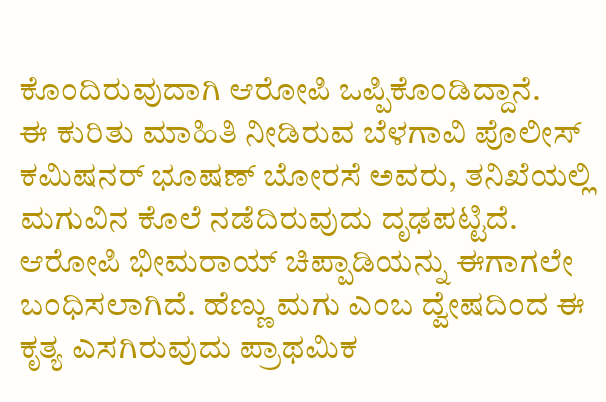ಕೊಂದಿರುವುದಾಗಿ ಆರೋಪಿ ಒಪ್ಪಿಕೊಂಡಿದ್ದಾನೆ.
ಈ ಕುರಿತು ಮಾಹಿತಿ ನೀಡಿರುವ ಬೆಳಗಾವಿ ಪೊಲೀಸ್ ಕಮಿಷನರ್ ಭೂಷಣ್ ಬೋರಸೆ ಅವರು, ತನಿಖೆಯಲ್ಲಿ ಮಗುವಿನ ಕೊಲೆ ನಡೆದಿರುವುದು ದೃಢಪಟ್ಟಿದೆ. ಆರೋಪಿ ಭೀಮರಾಯ್ ಚಿಪ್ಪಾಡಿಯನ್ನು ಈಗಾಗಲೇ ಬಂಧಿಸಲಾಗಿದೆ. ಹೆಣ್ಣು ಮಗು ಎಂಬ ದ್ವೇಷದಿಂದ ಈ ಕೃತ್ಯ ಎಸಗಿರುವುದು ಪ್ರಾಥಮಿಕ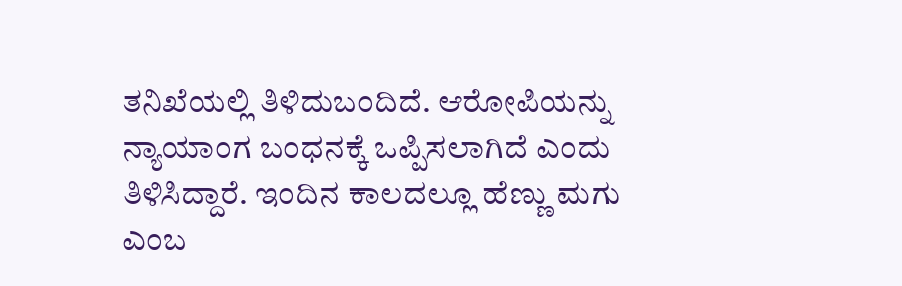ತನಿಖೆಯಲ್ಲಿ ತಿಳಿದುಬಂದಿದೆ. ಆರೋಪಿಯನ್ನು ನ್ಯಾಯಾಂಗ ಬಂಧನಕ್ಕೆ ಒಪ್ಪಿಸಲಾಗಿದೆ ಎಂದು ತಿಳಿಸಿದ್ದಾರೆ. ಇಂದಿನ ಕಾಲದಲ್ಲೂ ಹೆಣ್ಣು ಮಗು ಎಂಬ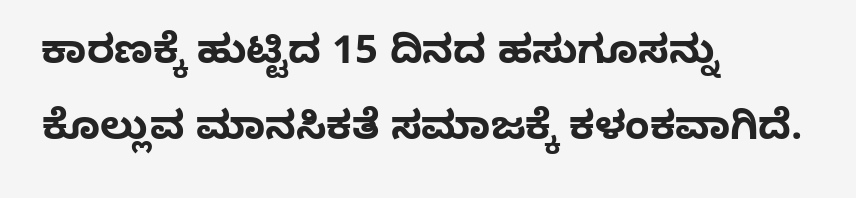ಕಾರಣಕ್ಕೆ ಹುಟ್ಟಿದ 15 ದಿನದ ಹಸುಗೂಸನ್ನು ಕೊಲ್ಲುವ ಮಾನಸಿಕತೆ ಸಮಾಜಕ್ಕೆ ಕಳಂಕವಾಗಿದೆ.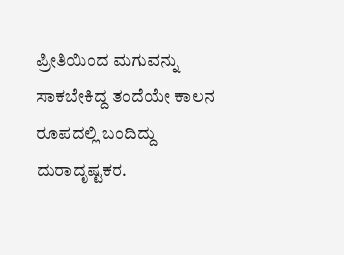ಪ್ರೀತಿಯಿಂದ ಮಗುವನ್ನು ಸಾಕಬೇಕಿದ್ದ ತಂದೆಯೇ ಕಾಲನ ರೂಪದಲ್ಲಿ ಬಂದಿದ್ದು ದುರಾದೃಷ್ಟಕರ.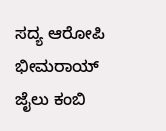ಸದ್ಯ ಆರೋಪಿ ಭೀಮರಾಯ್ ಜೈಲು ಕಂಬಿ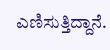ಎಣಿಸುತ್ತಿದ್ದಾನೆ.